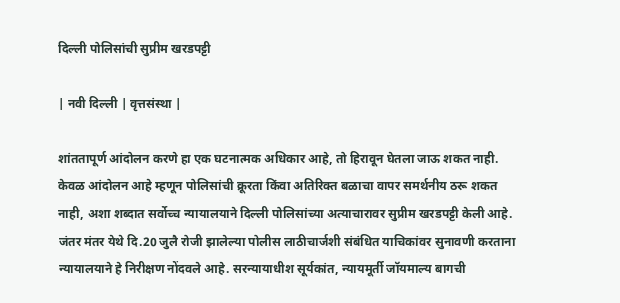दिल्ली पोलिसांची सुप्रीम खरडपट्टी

| नवी दिल्ली | वृत्तसंस्था |

शांततापूर्ण आंदोलन करणे हा एक घटनात्मक अधिकार आहे, तो हिरावून घेतला जाऊ शकत नाही. केवळ आंदोलन आहे म्हणून पोलिसांची क्रूरता किंवा अतिरिक्त बळाचा वापर समर्थनीय ठरू शकत नाही, अशा शब्दात सर्वोच्च न्यायालयाने दिल्ली पोलिसांच्या अत्याचारावर सुप्रीम खरडपट्टी केली आहे. जंतर मंतर येथे दि.20 जुलै रोजी झालेल्या पोलीस लाठीचार्जशी संबंधित याचिकांवर सुनावणी करताना न्यायालयाने हे निरीक्षण नोंदवले आहे. सरन्यायाधीश सूर्यकांत, न्यायमूर्ती जॉयमाल्य बागची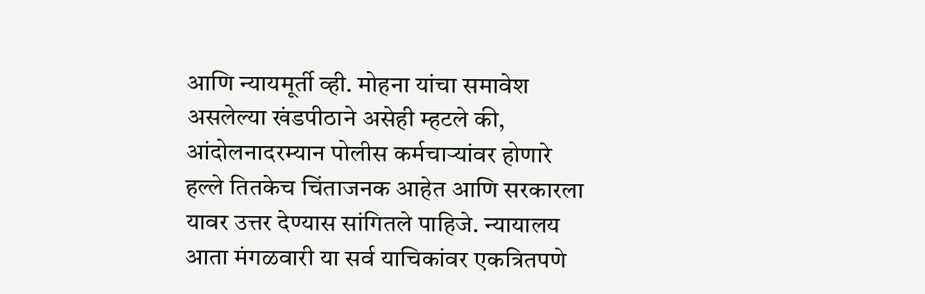आणि न्यायमूर्ती व्ही. मोहना यांचा समावेश असलेल्या खंडपीठाने असेही म्हटले की, आंदोलनादरम्यान पोलीस कर्मचाऱ्यांवर होणारे हल्ले तितकेच चिंताजनक आहेत आणि सरकारला यावर उत्तर देण्यास सांगितले पाहिजे. न्यायालय आता मंगळवारी या सर्व याचिकांवर एकत्रितपणे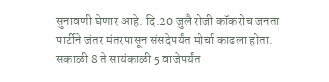सुनावणी घेणार आहे. दि.20 जुलै रोजी कॉकरोच जनता पार्टीने जंतर मंतरपासून संसदेपर्यंत मोर्चा काढला होता. सकाळी 8 ते सायंकाळी 5 वाजेपर्यंत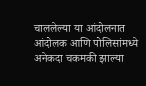चाललेल्या या आंदोलनात आंदोलक आणि पोलिसांमध्ये अनेकदा चकमकी झाल्या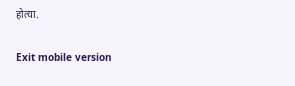होत्या.

Exit mobile version